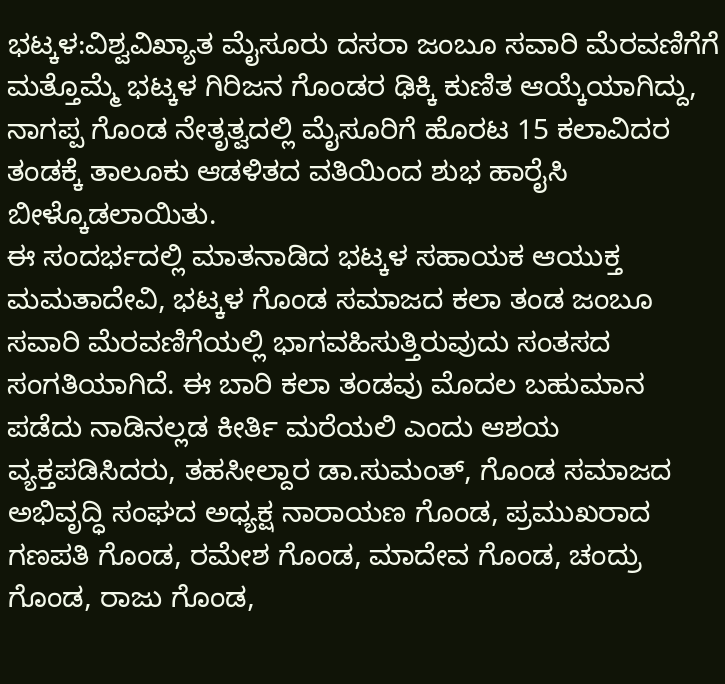ಭಟ್ಕಳ:ವಿಶ್ವವಿಖ್ಯಾತ ಮೈಸೂರು ದಸರಾ ಜಂಬೂ ಸವಾರಿ ಮೆರವಣಿಗೆಗೆ ಮತ್ತೊಮ್ಮೆ ಭಟ್ಕಳ ಗಿರಿಜನ ಗೊಂಡರ ಢಿಕ್ಕಿ ಕುಣಿತ ಆಯ್ಕೆಯಾಗಿದ್ದು, ನಾಗಪ್ಪ ಗೊಂಡ ನೇತೃತ್ವದಲ್ಲಿ ಮೈಸೂರಿಗೆ ಹೊರಟ 15 ಕಲಾವಿದರ ತಂಡಕ್ಕೆ ತಾಲೂಕು ಆಡಳಿತದ ವತಿಯಿಂದ ಶುಭ ಹಾರೈಸಿ ಬೀಳ್ಕೊಡಲಾಯಿತು.
ಈ ಸಂದರ್ಭದಲ್ಲಿ ಮಾತನಾಡಿದ ಭಟ್ಕಳ ಸಹಾಯಕ ಆಯುಕ್ತ ಮಮತಾದೇವಿ, ಭಟ್ಕಳ ಗೊಂಡ ಸಮಾಜದ ಕಲಾ ತಂಡ ಜಂಬೂ ಸವಾರಿ ಮೆರವಣಿಗೆಯಲ್ಲಿ ಭಾಗವಹಿಸುತ್ತಿರುವುದು ಸಂತಸದ ಸಂಗತಿಯಾಗಿದೆ. ಈ ಬಾರಿ ಕಲಾ ತಂಡವು ಮೊದಲ ಬಹುಮಾನ ಪಡೆದು ನಾಡಿನಲ್ಲಡ ಕೀರ್ತಿ ಮರೆಯಲಿ ಎಂದು ಆಶಯ ವ್ಯಕ್ತಪಡಿಸಿದರು, ತಹಸೀಲ್ದಾರ ಡಾ.ಸುಮಂತ್, ಗೊಂಡ ಸಮಾಜದ ಅಭಿವೃದ್ಧಿ ಸಂಘದ ಅಧ್ಯಕ್ಷ ನಾರಾಯಣ ಗೊಂಡ, ಪ್ರಮುಖರಾದ ಗಣಪತಿ ಗೊಂಡ, ರಮೇಶ ಗೊಂಡ, ಮಾದೇವ ಗೊಂಡ, ಚಂದ್ರು ಗೊಂಡ, ರಾಜು ಗೊಂಡ,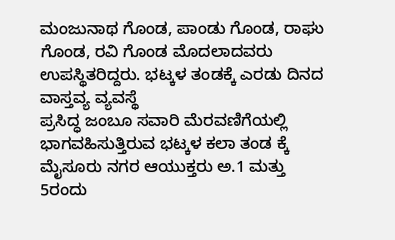ಮಂಜುನಾಥ ಗೊಂಡ, ಪಾಂಡು ಗೊಂಡ, ರಾಘು ಗೊಂಡ, ರವಿ ಗೊಂಡ ಮೊದಲಾದವರು ಉಪಸ್ಥಿತರಿದ್ದರು. ಭಟ್ಕಳ ತಂಡಕ್ಕೆ ಎರಡು ದಿನದ ವಾಸ್ತವ್ಯ ವ್ಯವಸ್ಥೆ
ಪ್ರಸಿದ್ಧ ಜಂಬೂ ಸವಾರಿ ಮೆರವಣಿಗೆಯಲ್ಲಿ ಭಾಗವಹಿಸುತ್ತಿರುವ ಭಟ್ಕಳ ಕಲಾ ತಂಡ ಕ್ಕೆ ಮೈಸೂರು ನಗರ ಆಯುಕ್ತರು ಅ.1 ಮತ್ತು 5ರಂದು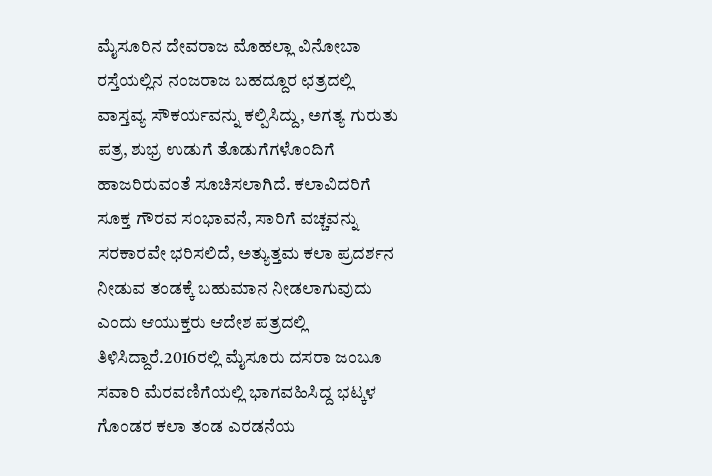ಮೈಸೂರಿನ ದೇವರಾಜ ಮೊಹಲ್ಲಾ ವಿನೋಬಾ ರಸ್ತೆಯಲ್ಲಿನ ನಂಜರಾಜ ಬಹದ್ದೂರ ಛತ್ರದಲ್ಲಿ ವಾಸ್ತವ್ಯ ಸೌಕರ್ಯವನ್ನು ಕಲ್ಪಿಸಿದ್ದು, ಅಗತ್ಯ ಗುರುತು ಪತ್ರ, ಶುಭ್ರ ಉಡುಗೆ ತೊಡುಗೆಗಳೊಂದಿಗೆ ಹಾಜರಿರುವಂತೆ ಸೂಚಿಸಲಾಗಿದೆ. ಕಲಾವಿದರಿಗೆ ಸೂಕ್ತ ಗೌರವ ಸಂಭಾವನೆ, ಸಾರಿಗೆ ವಚ್ಚವನ್ನು ಸರಕಾರವೇ ಭರಿಸಲಿದೆ, ಅತ್ಯುತ್ತಮ ಕಲಾ ಪ್ರದರ್ಶನ ನೀಡುವ ತಂಡಕ್ಕೆ ಬಹುಮಾನ ನೀಡಲಾಗುವುದು ಎಂದು ಆಯುಕ್ತರು ಆದೇಶ ಪತ್ರದಲ್ಲಿ ತಿಳಿಸಿದ್ದಾರೆ.2016ರಲ್ಲಿ ಮೈಸೂರು ದಸರಾ ಜಂಬೂ ಸವಾರಿ ಮೆರವಣಿಗೆಯಲ್ಲಿ ಭಾಗವಹಿಸಿದ್ದ ಭಟ್ಕಳ ಗೊಂಡರ ಕಲಾ ತಂಡ ಎರಡನೆಯ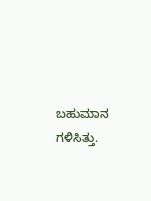ಬಹುಮಾನ ಗಳಿಸಿತ್ತು.